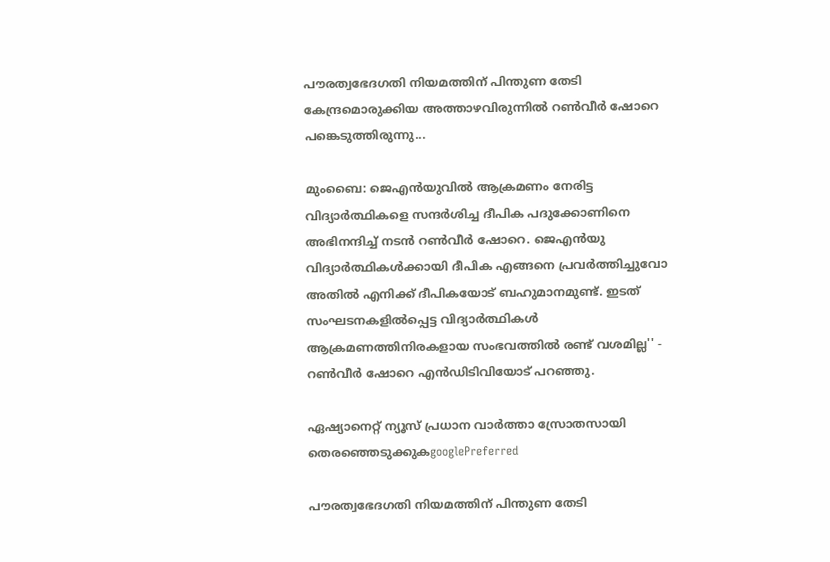പൗരത്വഭേദഗതി നിയമത്തിന് പിന്തുണ തേടി കേന്ദ്രമൊരുക്കിയ അത്താഴവിരുന്നില്‍ റണ്‍വീര്‍ ഷോറെ പങ്കെടുത്തിരുന്നു...

മുംബൈ: ജെഎന്‍യുവില്‍ ആക്രമണം നേരിട്ട വിദ്യാര്‍ത്ഥികളെ സന്ദര്‍ശിച്ച ദീപിക പദുക്കോണിനെ അഭിനന്ദിച്ച് നടന്‍ റണ്‍വീര്‍ ഷോറെ. ജെഎന്‍യു വിദ്യാര്‍ത്ഥികള്‍ക്കായി ദീപിക എങ്ങനെ പ്രവര്‍ത്തിച്ചുവോ അതില്‍ എനിക്ക് ദീപികയോട് ബഹുമാനമുണ്ട്. ഇടത് സംഘടനകളില്‍പ്പെട്ട വിദ്യാര്‍ത്ഥികള്‍ ആക്രമണത്തിനിരകളായ സംഭവത്തില്‍ രണ്ട് വശമില്ല'' - റണ്‍വീര്‍ ഷോറെ എന്‍ഡിടിവിയോട് പറഞ്ഞു.

ഏഷ്യാനെറ്റ് ന്യൂസ് പ്രധാന വാർത്താ സ്രോതസായി തെരഞ്ഞെടുക്കുകgooglePreferred

പൗരത്വഭേദഗതി നിയമത്തിന് പിന്തുണ തേടി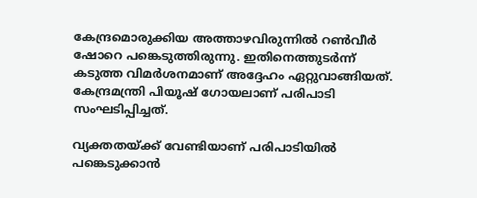കേന്ദ്രമൊരുക്കിയ അത്താഴവിരുന്നില്‍ റണ്‍വീര്‍ ഷോറെ പങ്കെടുത്തിരുന്നു. ഇതിനെത്തുടര്‍ന്ന് കടുത്ത വിമര്‍ശനമാണ് അദ്ദേഹം ഏറ്റുവാങ്ങിയത്. കേന്ദ്രമന്ത്രി പിയൂഷ് ഗോയലാണ് പരിപാടി സംഘടിപ്പിച്ചത്.

വ്യക്തതയ്ക്ക് വേണ്ടിയാണ് പരിപാടിയില്‍ പങ്കെടുക്കാന്‍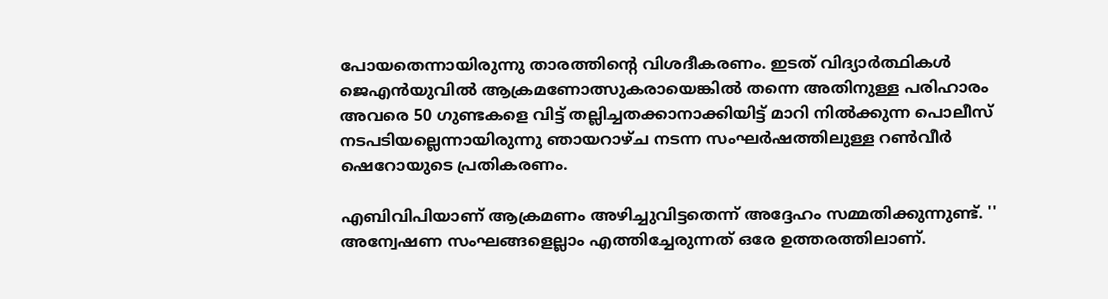പോയതെന്നായിരുന്നു താരത്തിന്‍റെ വിശദീകരണം. ഇടത് വിദ്യാര്‍ത്ഥികള്‍ ജെഎൻയുവില്‍ ആക്രമണോത്സുകരായെങ്കില്‍ തന്നെ അതിനുള്ള പരിഹാരം അവരെ 50 ഗുണ്ടകളെ വിട്ട് തല്ലിച്ചതക്കാനാക്കിയിട്ട് മാറി നില്‍ക്കുന്ന പൊലീസ് നടപടിയല്ലെന്നായിരുന്നു ഞായറാഴ്ച നടന്ന സംഘര്‍ഷത്തിലുള്ള റണ്‍വീര്‍ ഷെറോയുടെ പ്രതികരണം.

എബിവിപിയാണ് ആക്രമണം അഴിച്ചുവിട്ടതെന്ന് അദ്ദേഹം സമ്മതിക്കുന്നുണ്ട്. '' അന്വേഷണ സംഘങ്ങളെല്ലാം എത്തിച്ചേരുന്നത് ഒരേ ഉത്തരത്തിലാണ്.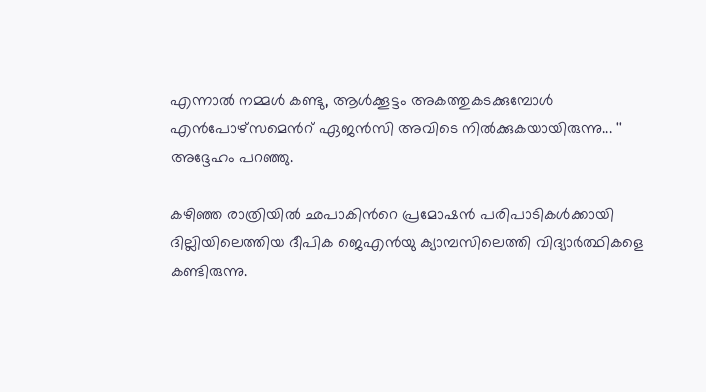എന്നാല്‍ നമ്മള്‍ കണ്ടു, ആള്‍ക്കൂട്ടം അകത്തുകടക്കുമ്പോള്‍ എന്‍പോഴ്സമെന്‍റ് ഏജന്‍സി അവിടെ നില്‍ക്കുകയായിരുന്നു... '' അദ്ദേഹം പറഞ്ഞു.

കഴിഞ്ഞ രാത്രിയില്‍ ഛപാകിന്‍റെ പ്രമോഷന്‍ പരിപാടികള്‍ക്കായി ദില്ലിയിലെത്തിയ ദീപിക ജെഎൻയു ക്യാമ്പസിലെത്തി വിദ്യാര്‍ത്ഥികളെ കണ്ടിരുന്നു.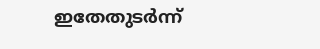ഇതേതുടര്‍ന്ന്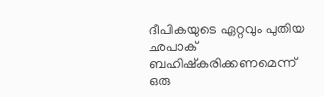ദീപികയുടെ ഏറ്റവും പുതിയ ഛപാക് ബഹിഷ്കരിക്കണമെന്ന് ഒരു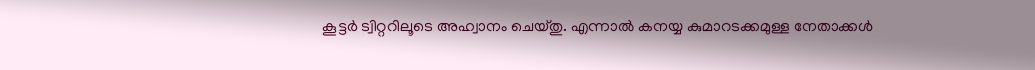കൂട്ടര്‍ ട്വിറ്ററിലൂടെ അഹ്വാനം ചെയ്തു. എന്നാല്‍ കനയ്യ കുമാറടക്കമുള്ള നേതാക്കള്‍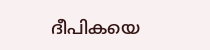ദീപികയെ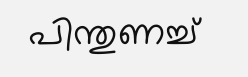പിന്തുണച്ച്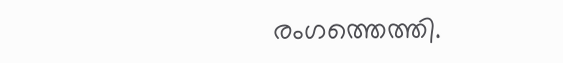രംഗത്തെത്തി.